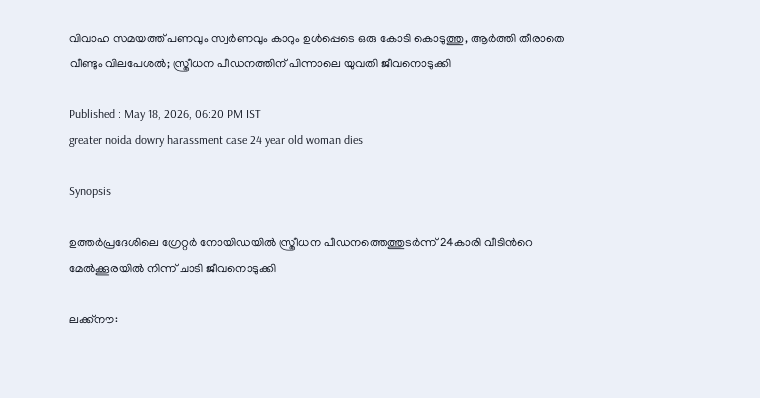വിവാഹ സമയത്ത് പണവും സ്വർണവും കാറും ഉൾപ്പെടെ ഒരു കോടി കൊടുത്തു, ആർത്തി തീരാതെ വീണ്ടും വിലപേശല്‍; സ്ത്രീധന പീഡനത്തിന് പിന്നാലെ യുവതി ജീവനൊടുക്കി

Published : May 18, 2026, 06:20 PM IST
greater noida dowry harassment case 24 year old woman dies

Synopsis

ഉത്ത‍ര്‍പ്രദേശിലെ ഗ്രേറ്റ‍ര്‍ നോയിഡയില്‍ സ്ത്രീധന പീഡനത്തെത്തുടർന്ന് 24കാരി വീടിന്‍റെ മേൽക്കൂരയിൽ നിന്ന് ചാടി ജീവനൊടുക്കി

ലക്ക്നൗ: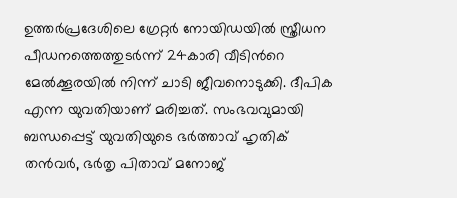ഉത്ത‍ര്‍പ്രദേശിലെ ഗ്രേറ്റ‍ര്‍ നോയിഡയില്‍ സ്ത്രീധന പീഡനത്തെത്തുടർന്ന് 24കാരി വീടിന്‍റെ മേൽക്കൂരയിൽ നിന്ന് ചാടി ജീവനൊടുക്കി. ദീപിക എന്ന യുവതിയാണ് മരിച്ചത്. സംഭവവുമായി ബന്ധപ്പെട്ട് യുവതിയുടെ ഭർത്താവ് ഹൃതിക് തൻവർ, ഭ‍ര്‍തൃ പിതാവ് മനോജ്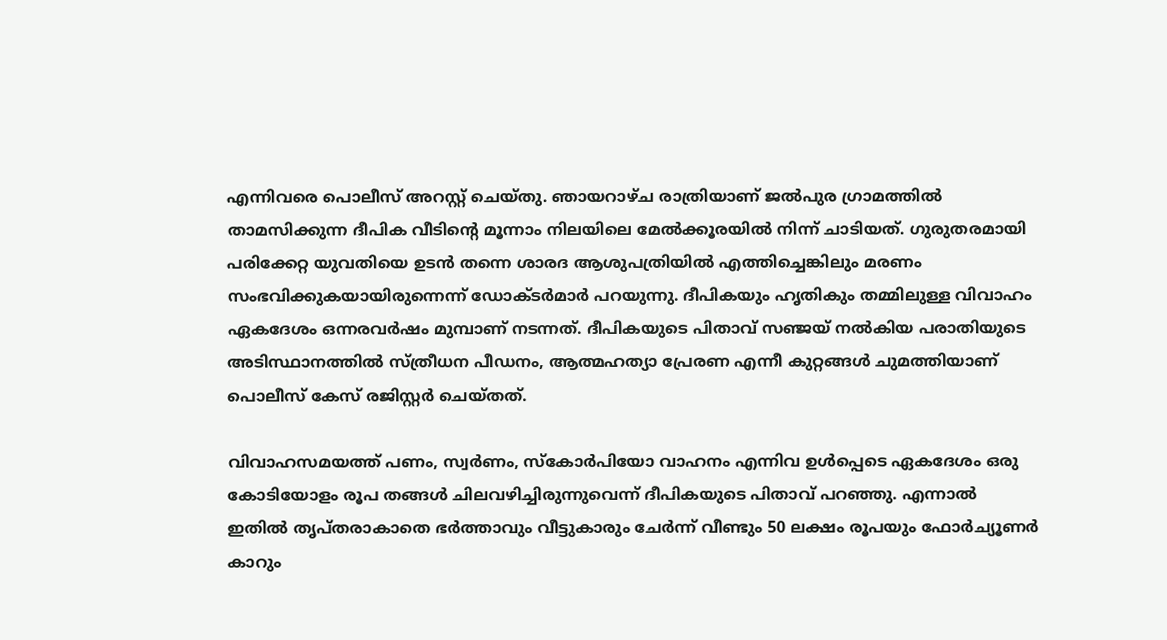എന്നിവരെ പൊലീസ് അറസ്റ്റ് ചെയ്തു. ഞായറാഴ്ച രാത്രിയാണ് ജൽപുര ഗ്രാമത്തിൽ താമസിക്കുന്ന ദീപിക വീടിന്റെ മൂന്നാം നിലയിലെ മേൽക്കൂരയിൽ നിന്ന് ചാടിയത്. ഗുരുതരമായി പരിക്കേറ്റ യുവതിയെ ഉടൻ തന്നെ ശാരദ ആശുപത്രിയിൽ എത്തിച്ചെങ്കിലും മരണം സംഭവിക്കുകയായിരുന്നെന്ന് ഡോക്ട‍ര്‍മാര്‍ പറയുന്നു. ദീപികയും ഹൃതികും തമ്മിലുള്ള വിവാഹം ഏകദേശം ഒന്നരവർഷം മുമ്പാണ് നടന്നത്. ദീപികയുടെ പിതാവ് സഞ്ജയ് നൽകിയ പരാതിയുടെ അടിസ്ഥാനത്തിൽ സ്ത്രീധന പീഡനം, ആത്മഹത്യാ പ്രേരണ എന്നീ കുറ്റങ്ങൾ ചുമത്തിയാണ് പൊലീസ് കേസ് രജിസ്റ്റർ ചെയ്തത്.

വിവാഹസമയത്ത് പണം, സ്വർണം, സ്കോർപിയോ വാഹനം എന്നിവ ഉൾപ്പെടെ ഏകദേശം ഒരു കോടിയോളം രൂപ തങ്ങൾ ചിലവഴിച്ചിരുന്നുവെന്ന് ദീപികയുടെ പിതാവ് പറഞ്ഞു. എന്നാൽ ഇതിൽ തൃപ്തരാകാതെ ഭർത്താവും വീട്ടുകാരും ചേർന്ന് വീണ്ടും 50 ലക്ഷം രൂപയും ഫോർച്യൂണർ കാറും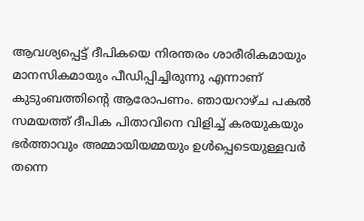ആവശ്യപ്പെട്ട് ദീപികയെ നിരന്തരം ശാരീരികമായും മാനസികമായും പീഡിപ്പിച്ചിരുന്നു എന്നാണ് കുടുംബത്തിന്‍റെ ആരോപണം. ഞായറാഴ്ച പകൽ സമയത്ത് ദീപിക പിതാവിനെ വിളിച്ച് കരയുകയും ഭർത്താവും അമ്മായിയമ്മയും ഉൾപ്പെടെയുള്ളവർ തന്നെ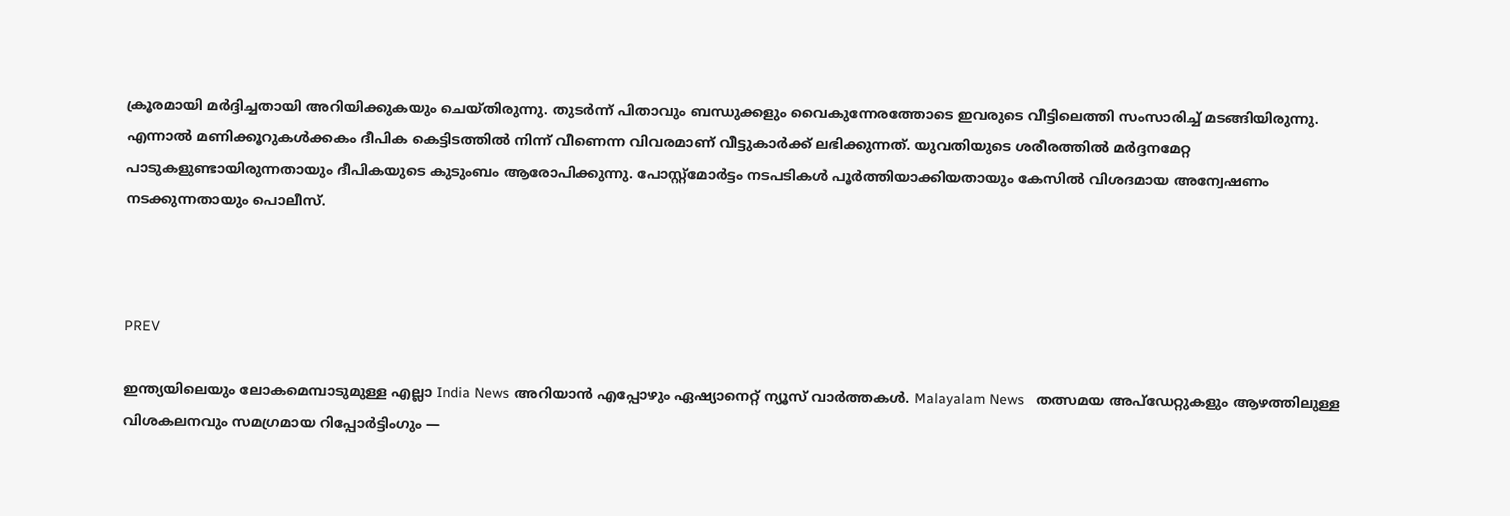ക്രൂരമായി മർദ്ദിച്ചതായി അറിയിക്കുകയും ചെയ്തിരുന്നു. തുടർന്ന് പിതാവും ബന്ധുക്കളും വൈകുന്നേരത്തോടെ ഇവരുടെ വീട്ടിലെത്തി സംസാരിച്ച് മടങ്ങിയിരുന്നു. എന്നാൽ മണിക്കൂറുകൾക്കകം ദീപിക കെട്ടിടത്തിൽ നിന്ന് വീണെന്ന വിവരമാണ് വീട്ടുകാർക്ക് ലഭിക്കുന്നത്. യുവതിയുടെ ശരീരത്തിൽ മർദ്ദനമേറ്റ പാടുകളുണ്ടായിരുന്നതായും ദീപികയുടെ കുടുംബം ആരോപിക്കുന്നു. പോസ്റ്റ്‌മോർട്ടം നടപടികൾ പൂർത്തിയാക്കിയതായും കേസിൽ വിശദമായ അന്വേഷണം നടക്കുന്നതായും പൊലീസ്.



PREV

ഇന്ത്യയിലെയും ലോകമെമ്പാടുമുള്ള എല്ലാ India News അറിയാൻ എപ്പോഴും ഏഷ്യാനെറ്റ് ന്യൂസ് വാർത്തകൾ. Malayalam News   തത്സമയ അപ്‌ഡേറ്റുകളും ആഴത്തിലുള്ള വിശകലനവും സമഗ്രമായ റിപ്പോർട്ടിംഗും —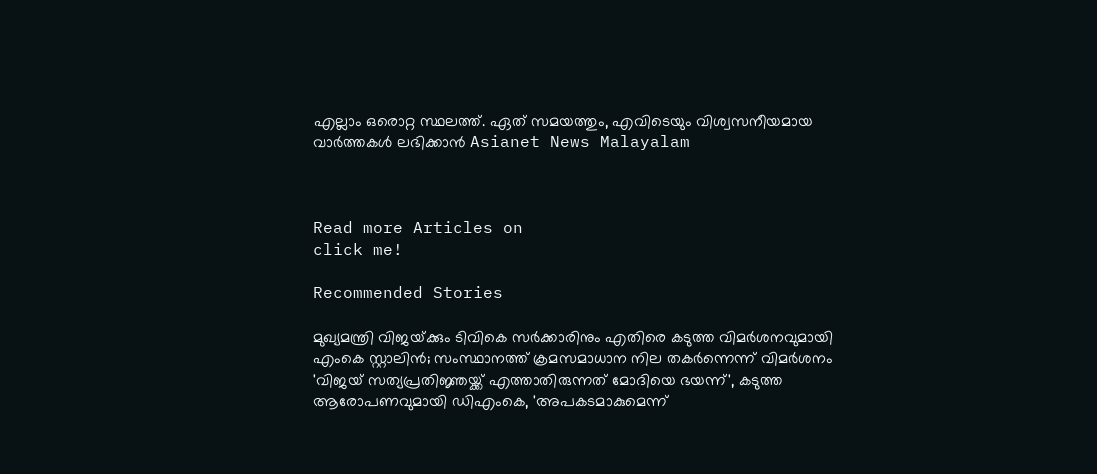എല്ലാം ഒരൊറ്റ സ്ഥലത്ത്. ഏത് സമയത്തും, എവിടെയും വിശ്വസനീയമായ വാർത്തകൾ ലഭിക്കാൻ Asianet News Malayalam



Read more Articles on
click me!

Recommended Stories

മുഖ്യമന്ത്രി വിജയ്‌ക്കും ടിവികെ സർക്കാരിനും എതിരെ കടുത്ത വിമർശനവുമായി എംകെ സ്റ്റാലിൻ; സംസ്ഥാനത്ത് ക്രമസമാധാന നില തകർന്നെന്ന് വിമർശനം
'വിജയ് സത്യപ്രതിജ്ഞയ്ക്ക് എത്താതിരുന്നത് മോദിയെ ഭയന്ന്', കടുത്ത ആരോപണവുമായി ഡിഎംകെ, 'അപകടമാകുമെന്ന്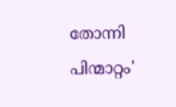തോന്നി പിന്മാറ്റം'